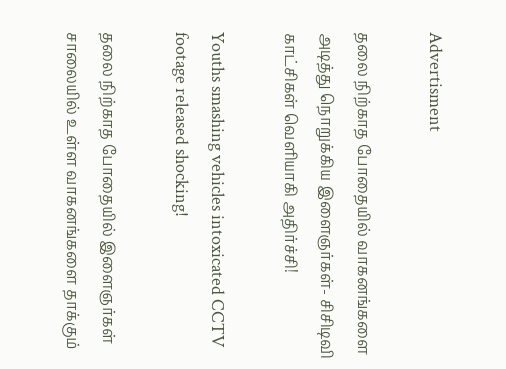Advertisment

தலை நிற்காத போதையில் வாகனங்களை அடித்து நொறுக்கிய இளைஞர்கள்- சிசிடிவி காட்சிகள் வெளியாகி அதிர்ச்சி!

Youths smashing vehicles intoxicated CCTV footage released shocking!

தலை நிற்காத போதையில் இளைஞர்கள் சாலையில் உள்ள வாகனங்களை தாக்கும்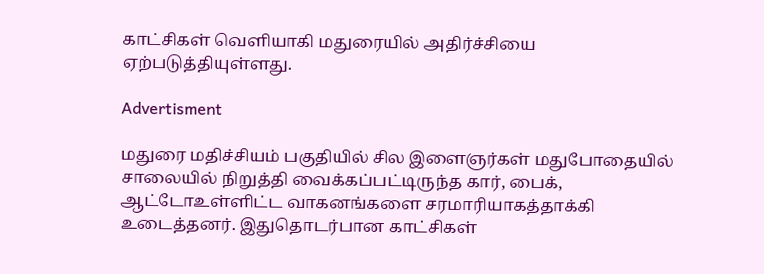காட்சிகள் வெளியாகி மதுரையில் அதிர்ச்சியை ஏற்படுத்தியுள்ளது.

Advertisment

மதுரை மதிச்சியம் பகுதியில் சில இளைஞர்கள் மதுபோதையில் சாலையில் நிறுத்தி வைக்கப்பட்டிருந்த கார், பைக், ஆட்டோஉள்ளிட்ட வாகனங்களை சரமாரியாகத்தாக்கி உடைத்தனர். இதுதொடர்பான காட்சிகள்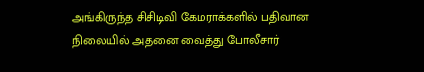அங்கிருந்த சிசிடிவி கேமராக்களில் பதிவான நிலையில் அதனை வைத்து போலீசார்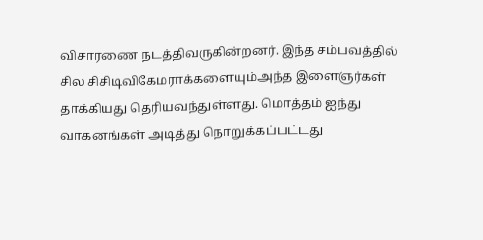விசாரணை நடத்திவருகின்றனர். இந்த சம்பவத்தில் சில சிசிடிவிகேமராக்களையும்அந்த இளைஞர்கள் தாக்கியது தெரியவந்துள்ளது. மொத்தம் ஐந்து வாகனங்கள் அடித்து நொறுக்கப்பட்டது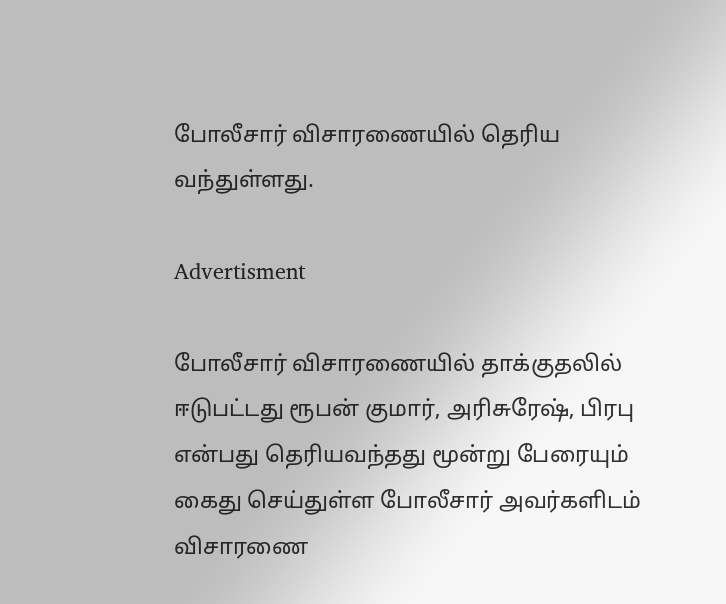போலீசார் விசாரணையில் தெரிய வந்துள்ளது.

Advertisment

போலீசார் விசாரணையில் தாக்குதலில் ஈடுபட்டது ரூபன் குமார், அரிசுரேஷ், பிரபு என்பது தெரியவந்தது மூன்று பேரையும் கைது செய்துள்ள போலீசார் அவர்களிடம் விசாரணை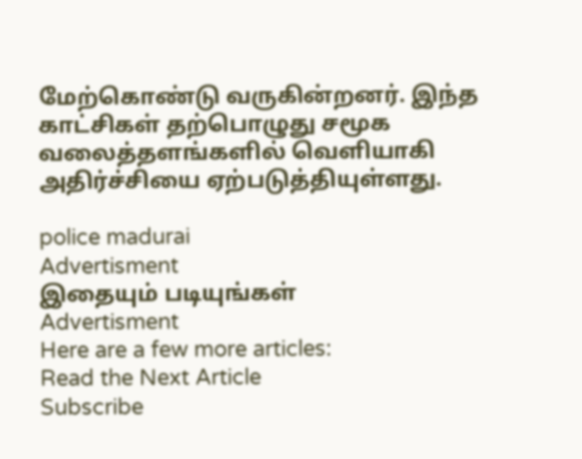மேற்கொண்டு வருகின்றனர். இந்த காட்சிகள் தற்பொழுது சமூக வலைத்தளங்களில் வெளியாகி அதிர்ச்சியை ஏற்படுத்தியுள்ளது.

police madurai
Advertisment
இதையும் படியுங்கள்
Advertisment
Here are a few more articles:
Read the Next Article
Subscribe